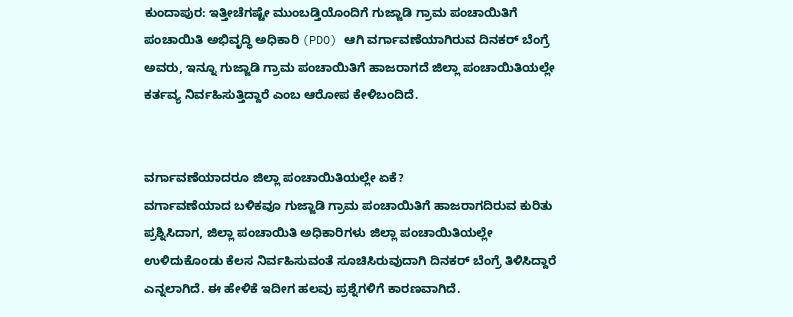ಕುಂದಾಪುರ: ಇತ್ತೀಚೆಗಷ್ಟೇ ಮುಂಬಡ್ತಿಯೊಂದಿಗೆ ಗುಜ್ಜಾಡಿ ಗ್ರಾಮ ಪಂಚಾಯಿತಿಗೆ ಪಂಚಾಯಿತಿ ಅಭಿವೃದ್ಧಿ ಅಧಿಕಾರಿ (PDO) ಆಗಿ ವರ್ಗಾವಣೆಯಾಗಿರುವ ದಿನಕರ್ ಬೆಂಗ್ರೆ ಅವರು, ಇನ್ನೂ ಗುಜ್ಜಾಡಿ ಗ್ರಾಮ ಪಂಚಾಯಿತಿಗೆ ಹಾಜರಾಗದೆ ಜಿಲ್ಲಾ ಪಂಚಾಯಿತಿಯಲ್ಲೇ ಕರ್ತವ್ಯ ನಿರ್ವಹಿಸುತ್ತಿದ್ದಾರೆ ಎಂಬ ಆರೋಪ ಕೇಳಿಬಂದಿದೆ.


ವರ್ಗಾವಣೆಯಾದರೂ ಜಿಲ್ಲಾ ಪಂಚಾಯಿತಿಯಲ್ಲೇ ಏಕೆ?
ವರ್ಗಾವಣೆಯಾದ ಬಳಿಕವೂ ಗುಜ್ಜಾಡಿ ಗ್ರಾಮ ಪಂಚಾಯಿತಿಗೆ ಹಾಜರಾಗದಿರುವ ಕುರಿತು ಪ್ರಶ್ನಿಸಿದಾಗ, ಜಿಲ್ಲಾ ಪಂಚಾಯಿತಿ ಅಧಿಕಾರಿಗಳು ಜಿಲ್ಲಾ ಪಂಚಾಯಿತಿಯಲ್ಲೇ ಉಳಿದುಕೊಂಡು ಕೆಲಸ ನಿರ್ವಹಿಸುವಂತೆ ಸೂಚಿಸಿರುವುದಾಗಿ ದಿನಕರ್ ಬೆಂಗ್ರೆ ತಿಳಿಸಿದ್ದಾರೆ ಎನ್ನಲಾಗಿದೆ. ಈ ಹೇಳಿಕೆ ಇದೀಗ ಹಲವು ಪ್ರಶ್ನೆಗಳಿಗೆ ಕಾರಣವಾಗಿದೆ.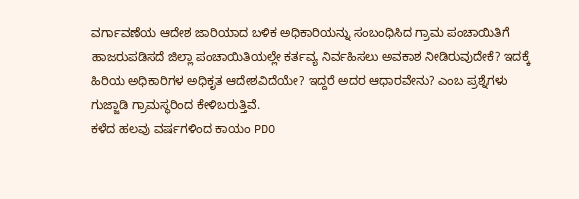ವರ್ಗಾವಣೆಯ ಆದೇಶ ಜಾರಿಯಾದ ಬಳಿಕ ಅಧಿಕಾರಿಯನ್ನು ಸಂಬಂಧಿಸಿದ ಗ್ರಾಮ ಪಂಚಾಯಿತಿಗೆ ಹಾಜರುಪಡಿಸದೆ ಜಿಲ್ಲಾ ಪಂಚಾಯಿತಿಯಲ್ಲೇ ಕರ್ತವ್ಯ ನಿರ್ವಹಿಸಲು ಅವಕಾಶ ನೀಡಿರುವುದೇಕೆ? ಇದಕ್ಕೆ ಹಿರಿಯ ಅಧಿಕಾರಿಗಳ ಅಧಿಕೃತ ಆದೇಶವಿದೆಯೇ? ಇದ್ದರೆ ಅದರ ಆಧಾರವೇನು? ಎಂಬ ಪ್ರಶ್ನೆಗಳು ಗುಜ್ಜಾಡಿ ಗ್ರಾಮಸ್ಥರಿಂದ ಕೇಳಿಬರುತ್ತಿವೆ.
ಕಳೆದ ಹಲವು ವರ್ಷಗಳಿಂದ ಕಾಯಂ PDO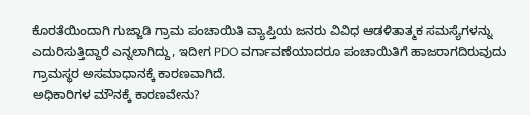ಕೊರತೆಯಿಂದಾಗಿ ಗುಜ್ಜಾಡಿ ಗ್ರಾಮ ಪಂಚಾಯಿತಿ ವ್ಯಾಪ್ತಿಯ ಜನರು ವಿವಿಧ ಆಡಳಿತಾತ್ಮಕ ಸಮಸ್ಯೆಗಳನ್ನು ಎದುರಿಸುತ್ತಿದ್ದಾರೆ ಎನ್ನಲಾಗಿದ್ದು, ಇದೀಗ PDO ವರ್ಗಾವಣೆಯಾದರೂ ಪಂಚಾಯಿತಿಗೆ ಹಾಜರಾಗದಿರುವುದು ಗ್ರಾಮಸ್ಥರ ಅಸಮಾಧಾನಕ್ಕೆ ಕಾರಣವಾಗಿದೆ.
ಅಧಿಕಾರಿಗಳ ಮೌನಕ್ಕೆ ಕಾರಣವೇನು?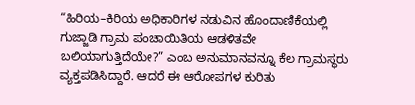“ಹಿರಿಯ–ಕಿರಿಯ ಅಧಿಕಾರಿಗಳ ನಡುವಿನ ಹೊಂದಾಣಿಕೆಯಲ್ಲಿ ಗುಜ್ಜಾಡಿ ಗ್ರಾಮ ಪಂಚಾಯಿತಿಯ ಆಡಳಿತವೇ ಬಲಿಯಾಗುತ್ತಿದೆಯೇ?” ಎಂಬ ಅನುಮಾನವನ್ನೂ ಕೆಲ ಗ್ರಾಮಸ್ಥರು ವ್ಯಕ್ತಪಡಿಸಿದ್ದಾರೆ. ಆದರೆ ಈ ಆರೋಪಗಳ ಕುರಿತು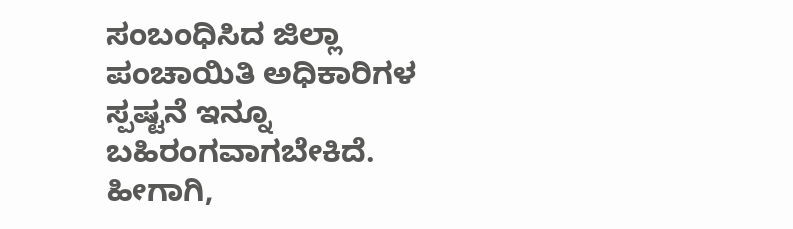ಸಂಬಂಧಿಸಿದ ಜಿಲ್ಲಾ ಪಂಚಾಯಿತಿ ಅಧಿಕಾರಿಗಳ ಸ್ಪಷ್ಟನೆ ಇನ್ನೂ ಬಹಿರಂಗವಾಗಬೇಕಿದೆ.
ಹೀಗಾಗಿ,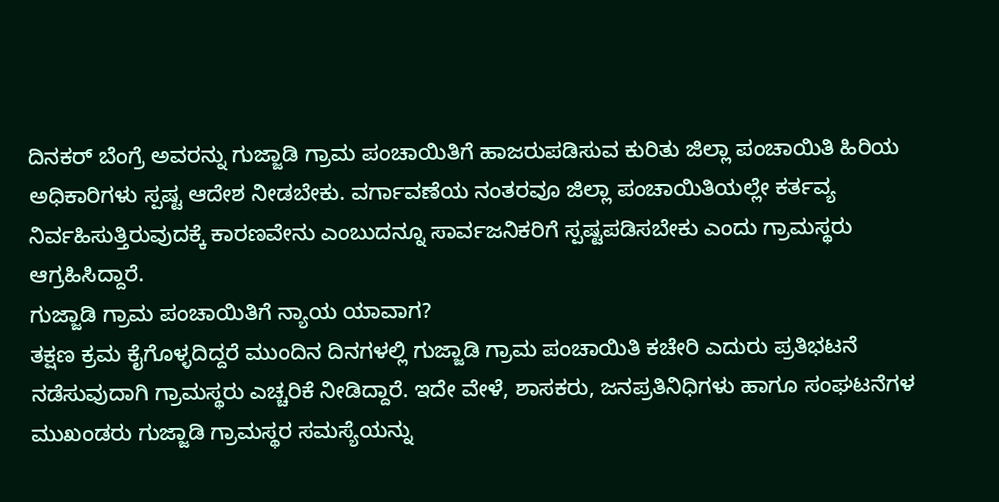ದಿನಕರ್ ಬೆಂಗ್ರೆ ಅವರನ್ನು ಗುಜ್ಜಾಡಿ ಗ್ರಾಮ ಪಂಚಾಯಿತಿಗೆ ಹಾಜರುಪಡಿಸುವ ಕುರಿತು ಜಿಲ್ಲಾ ಪಂಚಾಯಿತಿ ಹಿರಿಯ ಅಧಿಕಾರಿಗಳು ಸ್ಪಷ್ಟ ಆದೇಶ ನೀಡಬೇಕು. ವರ್ಗಾವಣೆಯ ನಂತರವೂ ಜಿಲ್ಲಾ ಪಂಚಾಯಿತಿಯಲ್ಲೇ ಕರ್ತವ್ಯ ನಿರ್ವಹಿಸುತ್ತಿರುವುದಕ್ಕೆ ಕಾರಣವೇನು ಎಂಬುದನ್ನೂ ಸಾರ್ವಜನಿಕರಿಗೆ ಸ್ಪಷ್ಟಪಡಿಸಬೇಕು ಎಂದು ಗ್ರಾಮಸ್ಥರು ಆಗ್ರಹಿಸಿದ್ದಾರೆ.
ಗುಜ್ಜಾಡಿ ಗ್ರಾಮ ಪಂಚಾಯಿತಿಗೆ ನ್ಯಾಯ ಯಾವಾಗ?
ತಕ್ಷಣ ಕ್ರಮ ಕೈಗೊಳ್ಳದಿದ್ದರೆ ಮುಂದಿನ ದಿನಗಳಲ್ಲಿ ಗುಜ್ಜಾಡಿ ಗ್ರಾಮ ಪಂಚಾಯಿತಿ ಕಚೇರಿ ಎದುರು ಪ್ರತಿಭಟನೆ ನಡೆಸುವುದಾಗಿ ಗ್ರಾಮಸ್ಥರು ಎಚ್ಚರಿಕೆ ನೀಡಿದ್ದಾರೆ. ಇದೇ ವೇಳೆ, ಶಾಸಕರು, ಜನಪ್ರತಿನಿಧಿಗಳು ಹಾಗೂ ಸಂಘಟನೆಗಳ ಮುಖಂಡರು ಗುಜ್ಜಾಡಿ ಗ್ರಾಮಸ್ಥರ ಸಮಸ್ಯೆಯನ್ನು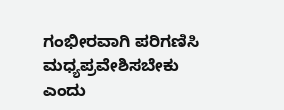ಗಂಭೀರವಾಗಿ ಪರಿಗಣಿಸಿ ಮಧ್ಯಪ್ರವೇಶಿಸಬೇಕು ಎಂದು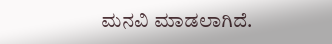ಮನವಿ ಮಾಡಲಾಗಿದೆ.